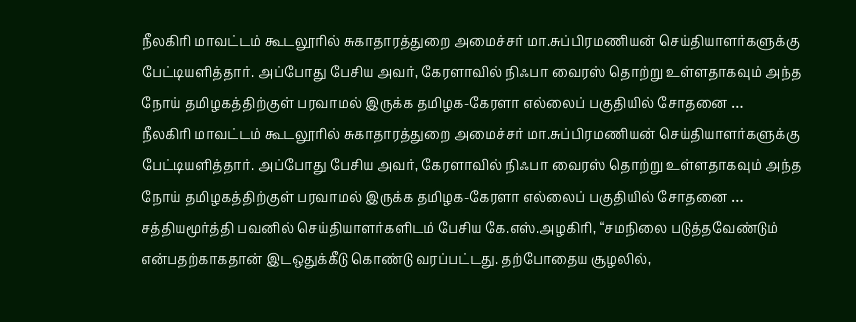நீலகிரி மாவட்டம் கூடலூரில் சுகாதாரத்துறை அமைச்சர் மா.சுப்பிரமணியன் செய்தியாளர்களுக்கு பேட்டியளித்தார். அப்போது பேசிய அவர், கேரளாவில் நிஃபா வைரஸ் தொற்று உள்ளதாகவும் அந்த நோய் தமிழகத்திற்குள் பரவாமல் இருக்க தமிழக-கேரளா எல்லைப் பகுதியில் சோதனை …
நீலகிரி மாவட்டம் கூடலூரில் சுகாதாரத்துறை அமைச்சர் மா.சுப்பிரமணியன் செய்தியாளர்களுக்கு பேட்டியளித்தார். அப்போது பேசிய அவர், கேரளாவில் நிஃபா வைரஸ் தொற்று உள்ளதாகவும் அந்த நோய் தமிழகத்திற்குள் பரவாமல் இருக்க தமிழக-கேரளா எல்லைப் பகுதியில் சோதனை …
சத்தியமூர்த்தி பவனில் செய்தியாளர்களிடம் பேசிய கே.எஸ்.அழகிரி, “சமநிலை படுத்தவேண்டும் என்பதற்காகதான் இடஒதுக்கீடு கொண்டு வரப்பட்டது. தற்போதைய சூழலில்,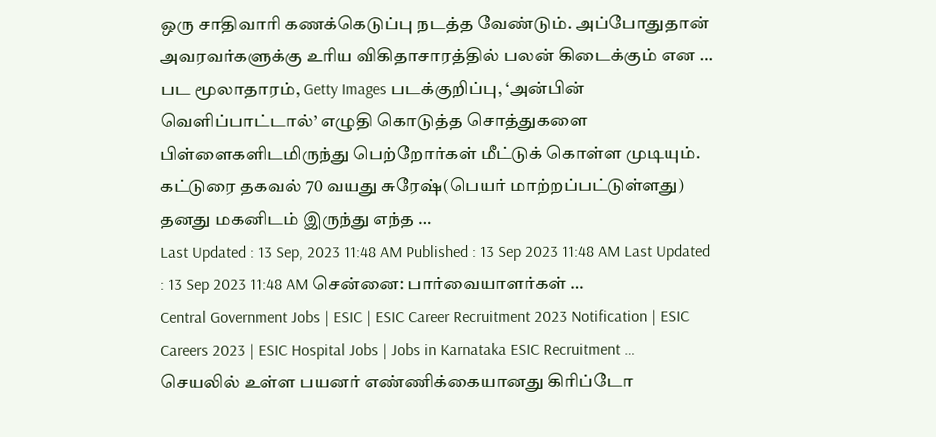ஒரு சாதிவாரி கணக்கெடுப்பு நடத்த வேண்டும். அப்போதுதான் அவரவர்களுக்கு உரிய விகிதாசாரத்தில் பலன் கிடைக்கும் என …
பட மூலாதாரம், Getty Images படக்குறிப்பு, ‘அன்பின் வெளிப்பாட்டால்’ எழுதி கொடுத்த சொத்துகளை பிள்ளைகளிடமிருந்து பெற்றோர்கள் மீட்டுக் கொள்ள முடியும். கட்டுரை தகவல் 70 வயது சுரேஷ்(பெயர் மாற்றப்பட்டுள்ளது) தனது மகனிடம் இருந்து எந்த …
Last Updated : 13 Sep, 2023 11:48 AM Published : 13 Sep 2023 11:48 AM Last Updated : 13 Sep 2023 11:48 AM சென்னை: பார்வையாளர்கள் …
Central Government Jobs | ESIC | ESIC Career Recruitment 2023 Notification | ESIC Careers 2023 | ESIC Hospital Jobs | Jobs in Karnataka ESIC Recruitment …
செயலில் உள்ள பயனர் எண்ணிக்கையானது கிரிப்டோ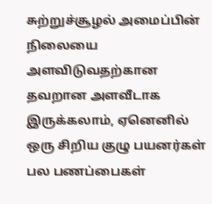சுற்றுச்சூழல் அமைப்பின் நிலையை அளவிடுவதற்கான தவறான அளவீடாக இருக்கலாம், ஏனெனில் ஒரு சிறிய குழு பயனர்கள் பல பணப்பைகள்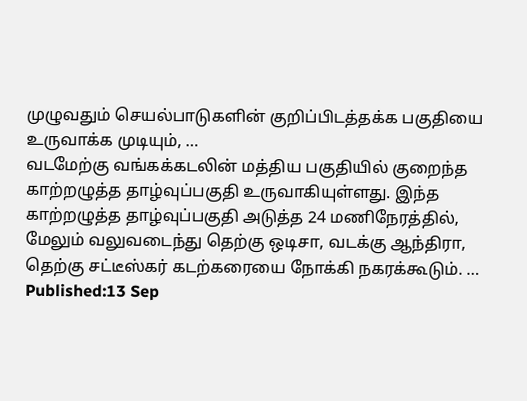முழுவதும் செயல்பாடுகளின் குறிப்பிடத்தக்க பகுதியை உருவாக்க முடியும், …
வடமேற்கு வங்கக்கடலின் மத்திய பகுதியில் குறைந்த காற்றழுத்த தாழ்வுப்பகுதி உருவாகியுள்ளது. இந்த காற்றழுத்த தாழ்வுப்பகுதி அடுத்த 24 மணிநேரத்தில், மேலும் வலுவடைந்து தெற்கு ஒடிசா, வடக்கு ஆந்திரா, தெற்கு சட்டீஸ்கர் கடற்கரையை நோக்கி நகரக்கூடும். …
Published:13 Sep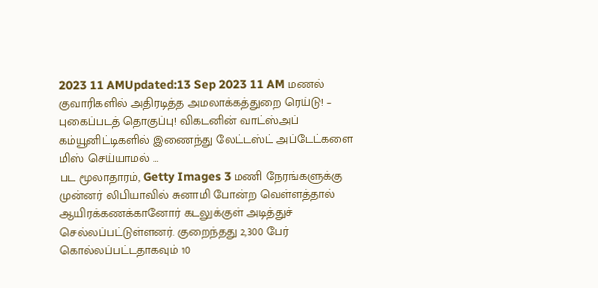2023 11 AMUpdated:13 Sep 2023 11 AM மணல் குவாரிகளில் அதிரடித்த அமலாக்கத்துறை ரெய்டு! – புகைப்படத் தொகுப்பு! விகடனின் வாட்ஸ்அப் கம்யூனிட்டிகளில் இணைந்து லேட்டஸ்ட் அப்டேட்களை மிஸ் செய்யாமல் …
பட மூலாதாரம், Getty Images 3 மணி நேரங்களுக்கு முன்னர் லிபியாவில் சுனாமி போன்ற வெள்ளத்தால் ஆயிரக்கணக்கானோர் கடலுக்குள் அடித்துச் செல்லப்பட்டுள்ளனர். குறைந்தது 2,300 பேர் கொல்லப்பட்டதாகவும் 10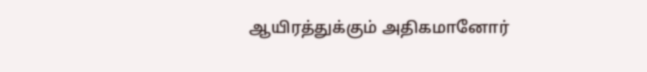ஆயிரத்துக்கும் அதிகமானோர்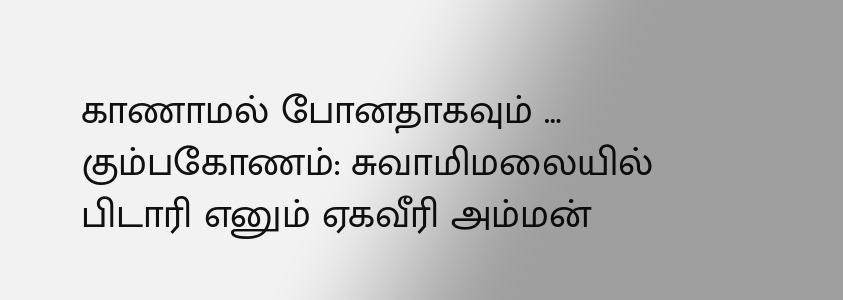காணாமல் போனதாகவும் …
கும்பகோணம்: சுவாமிமலையில் பிடாரி எனும் ஏகவீரி அம்மன்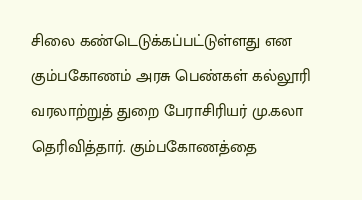சிலை கண்டெடுக்கப்பட்டுள்ளது என கும்பகோணம் அரசு பெண்கள் கல்லூரி வரலாற்றுத் துறை பேராசிரியர் மு.கலா தெரிவித்தார். கும்பகோணத்தை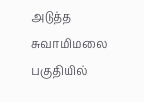அடுத்த சுவாமிமலை பகுதியில்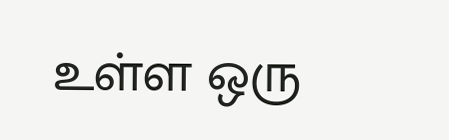உள்ள ஒரு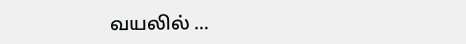வயலில் …